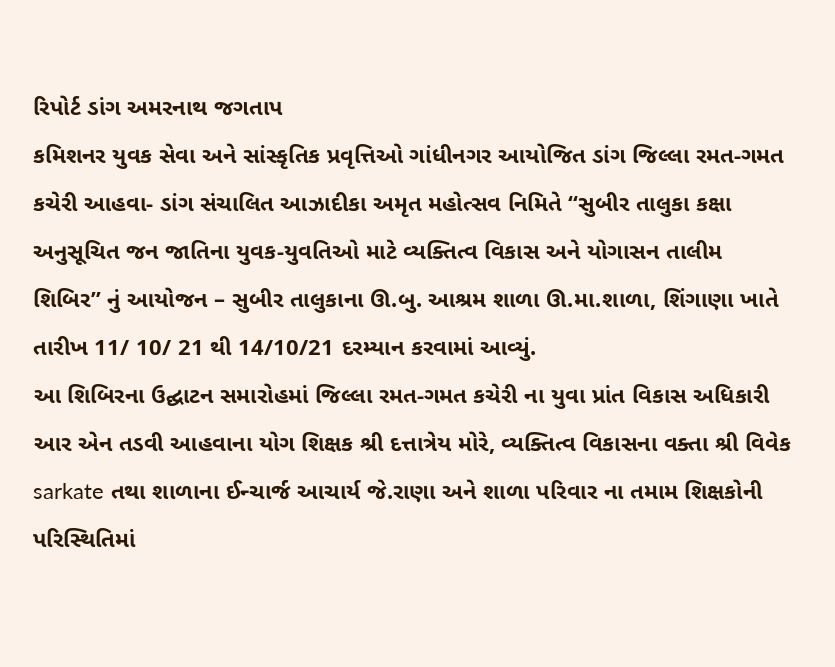રિપોર્ટ ડાંગ અમરનાથ જગતાપ
કમિશનર યુવક સેવા અને સાંસ્કૃતિક પ્રવૃત્તિઓ ગાંધીનગર આયોજિત ડાંગ જિલ્લા રમત-ગમત કચેરી આહવા- ડાંગ સંચાલિત આઝાદીકા અમૃત મહોત્સવ નિમિતે “સુબીર તાલુકા કક્ષા અનુસૂચિત જન જાતિના યુવક-યુવતિઓ માટે વ્યક્તિત્વ વિકાસ અને યોગાસન તાલીમ શિબિર” નું આયોજન – સુબીર તાલુકાના ઊ.બુ. આશ્રમ શાળા ઊ.મા.શાળા, શિંગાણા ખાતે તારીખ 11/ 10/ 21 થી 14/10/21 દરમ્યાન કરવામાં આવ્યું.
આ શિબિરના ઉદ્ઘાટન સમારોહમાં જિલ્લા રમત-ગમત કચેરી ના યુવા પ્રાંત વિકાસ અધિકારી આર એન તડવી આહવાના યોગ શિક્ષક શ્રી દત્તાત્રેય મોરે, વ્યક્તિત્વ વિકાસના વક્તા શ્રી વિવેક sarkate તથા શાળાના ઈન્ચાર્જ આચાર્ય જે.રાણા અને શાળા પરિવાર ના તમામ શિક્ષકોની પરિસ્થિતિમાં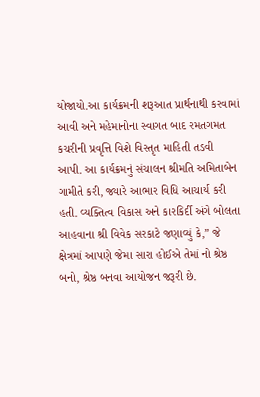યોજાયો.આ કાર્યક્રમની શરૂઆત પ્રાર્થનાથી કરવામાં આવી અને મહેમાનોના સ્વાગત બાદ રમતગમત કચરીની પ્રવૃત્તિ વિશે વિસ્તૃત માહિતી તડવી આપી. આ કાર્યક્રમનું સંચાલન શ્રીમતિ અમિતાબેન ગામીતે કરી, જ્યારે આભાર વિધિ આચાર્ય કરી હતી. વ્યક્તિત્વ વિકાસ અને કારકિર્દી અંગે બોલતા આહવાના શ્રી વિવેક સરકાટે જણાવ્યું કે,” જે ક્ષેત્રમાં આપણે જેમા સારા હોઈએ તેમાં નો શ્રેષ્ઠ બનો, શ્રેષ્ઠ બનવા આયોજન જરૂરી છે.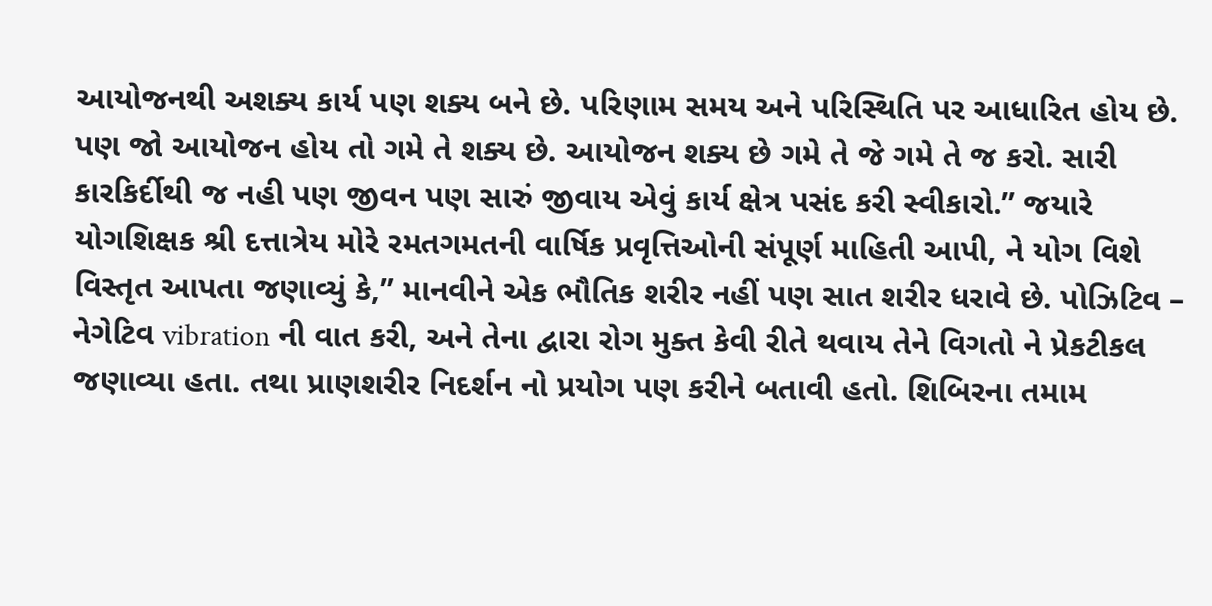આયોજનથી અશક્ય કાર્ય પણ શક્ય બને છે. પરિણામ સમય અને પરિસ્થિતિ પર આધારિત હોય છે. પણ જો આયોજન હોય તો ગમે તે શક્ય છે. આયોજન શક્ય છે ગમે તે જે ગમે તે જ કરો. સારી કારકિર્દીથી જ નહી પણ જીવન પણ સારું જીવાય એવું કાર્ય ક્ષેત્ર પસંદ કરી સ્વીકારો.” જયારે યોગશિક્ષક શ્રી દત્તાત્રેય મોરે રમતગમતની વાર્ષિક પ્રવૃત્તિઓની સંપૂર્ણ માહિતી આપી, ને યોગ વિશે વિસ્તૃત આપતા જણાવ્યું કે,” માનવીને એક ભૌતિક શરીર નહીં પણ સાત શરીર ધરાવે છે. પોઝિટિવ – નેગેટિવ vibration ની વાત કરી, અને તેના દ્વારા રોગ મુક્ત કેવી રીતે થવાય તેને વિગતો ને પ્રેકટીકલ જણાવ્યા હતા. તથા પ્રાણશરીર નિદર્શન નો પ્રયોગ પણ કરીને બતાવી હતો. શિબિરના તમામ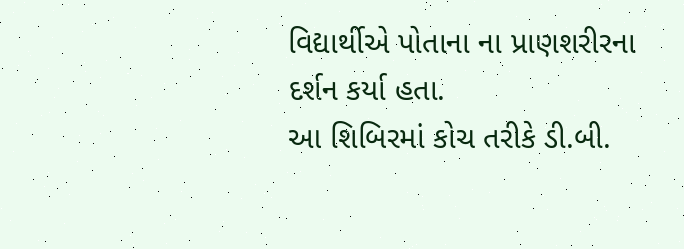વિદ્યાર્થીએ પોતાના ના પ્રાણશરીરના દર્શન કર્યા હતા.
આ શિબિરમાં કોચ તરીકે ડી.બી.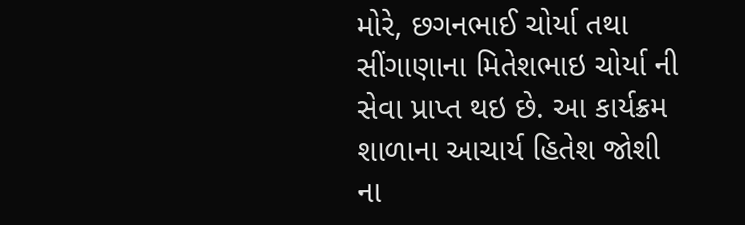મોરે, છગનભાઈ ચોર્યા તથા સીંગાણાના મિતેશભાઇ ચોર્યા ની સેવા પ્રાપ્ત થઇ છે. આ કાર્યક્રમ શાળાના આચાર્ય હિતેશ જોશી ના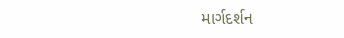માર્ગદર્શન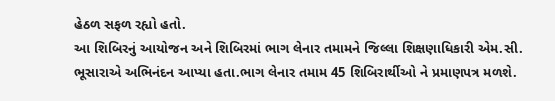હેઠળ સફળ રહ્યો હતો.
આ શિબિરનું આયોજન અને શિબિરમાં ભાગ લેનાર તમામને જિલ્લા શિક્ષણાધિકારી એમ.સી. ભૂસારાએ અભિનંદન આપ્યા હતા.ભાગ લેનાર તમામ 45 શિબિરાર્થીઓ ને પ્રમાણપત્ર મળશે.